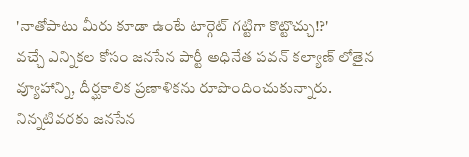'నాతోపాటు మీరు కూడా ఉంటే టార్గెట్ గట్టిగా కొట్టొచ్చు!?'
వచ్చే ఎన్నికల కోసం జనసేన పార్టీ అధినేత పవన్ కల్యాణ్ లోతైన వ్యూహాన్ని, దీర్ఘకాలిక ప్రణాళికను రూపొందించుకున్నారు. నిన్నటివరకు జనసేన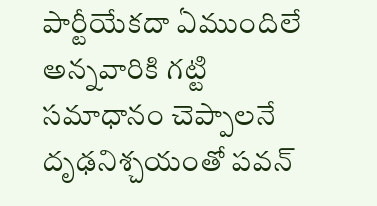పార్టీయేకదా ఏముందిలే అన్నవారికి గట్టి సమాధానం చెప్పాలనే దృఢనిశ్చయంతో పవన్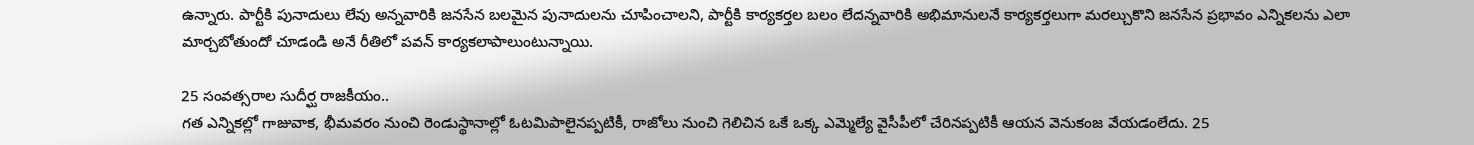ఉన్నారు. పార్టీకి పునాదులు లేవు అన్నవారికి జనసేన బలమైన పునాదులను చూపించాలని, పార్టీకి కార్యకర్తల బలం లేదన్నవారికి అభిమానులనే కార్యకర్తలుగా మరల్చుకొని జనసేన ప్రభావం ఎన్నికలను ఎలా మార్చబోతుందో చూడండి అనే రీతిలో పవన్ కార్యకలాపాలుంటున్నాయి.

25 సంవత్సరాల సుదీర్ఘ రాజకీయం..
గత ఎన్నికల్లో గాజువాక, భీమవరం నుంచి రెండుస్థానాల్లో ఓటమిపాలైనప్పటికీ, రాజోలు నుంచి గెలిచిన ఒకే ఒక్క ఎమ్మెల్యే వైసీపీలో చేరినప్పటికీ ఆయన వెనుకంజ వేయడంలేదు. 25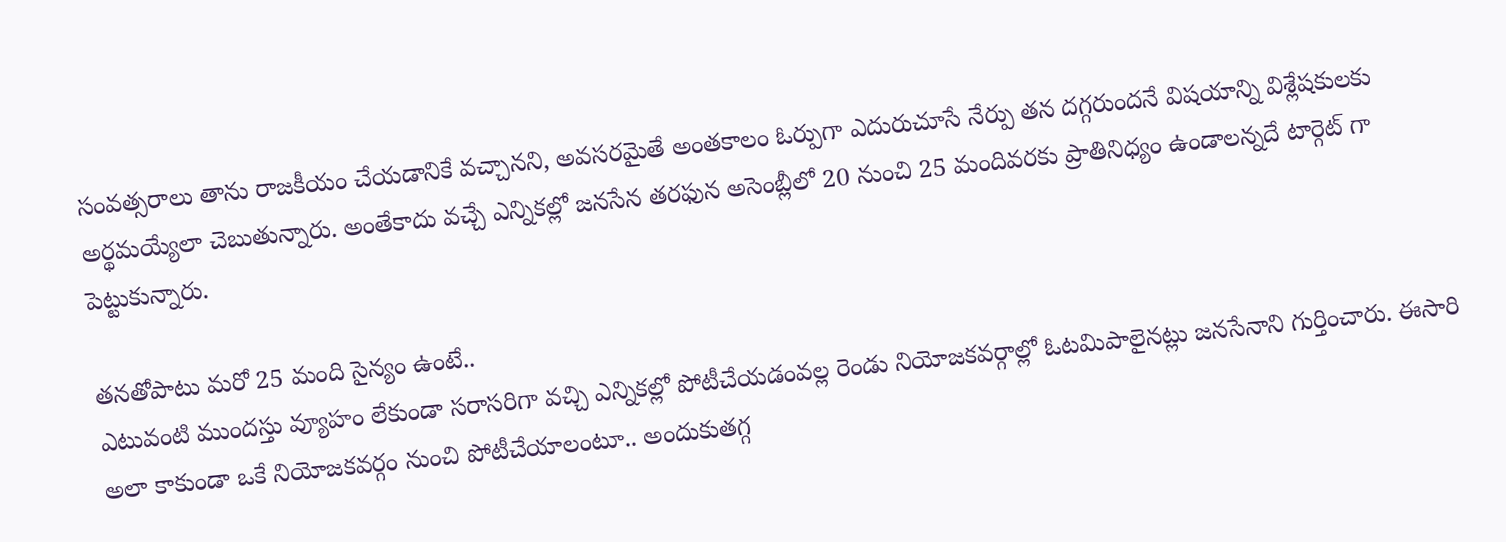సంవత్సరాలు తాను రాజకీయం చేయడానికే వచ్చానని, అవసరమైతే అంతకాలం ఓర్పుగా ఎదురుచూసే నేర్పు తన దగ్గరుందనే విషయాన్ని విశ్లేషకులకు అర్థమయ్యేలా చెబుతున్నారు. అంతేకాదు వచ్చే ఎన్నికల్లో జనసేన తరఫున అసెంబ్లీలో 20 నుంచి 25 మందివరకు ప్రాతినిధ్యం ఉండాలన్నదే టార్గెట్ గా పెట్టుకున్నారు.

తనతోపాటు మరో 25 మంది సైన్యం ఉంటే..
ఎటువంటి ముందస్తు వ్యూహం లేకుండా సరాసరిగా వచ్చి ఎన్నికల్లో పోటీచేయడంవల్ల రెండు నియోజకవర్గాల్లో ఓటమిపాలైనట్లు జనసేనాని గుర్తించారు. ఈసారి అలా కాకుండా ఒకే నియోజకవర్గం నుంచి పోటీచేయాలంటూ.. అందుకుతగ్గ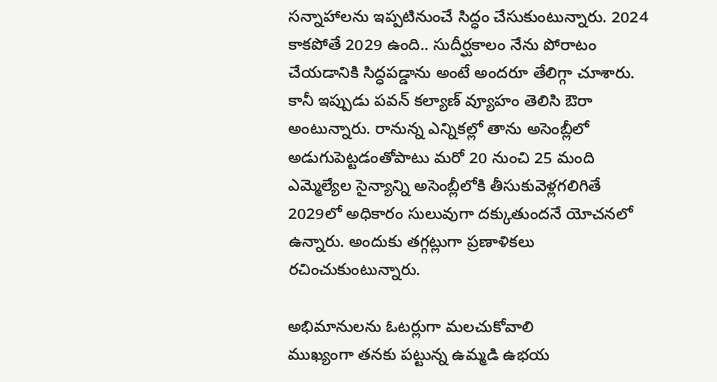సన్నాహాలను ఇప్పటినుంచే సిద్ధం చేసుకుంటున్నారు. 2024 కాకపోతే 2029 ఉంది.. సుదీర్ఘకాలం నేను పోరాటం చేయడానికి సిద్ధపడ్డాను అంటే అందరూ తేలిగ్గా చూశారు. కానీ ఇప్పుడు పవన్ కల్యాణ్ వ్యూహం తెలిసి ఔరా అంటున్నారు. రానున్న ఎన్నికల్లో తాను అసెంబ్లీలో అడుగుపెట్టడంతోపాటు మరో 20 నుంచి 25 మంది ఎమ్మెల్యేల సైన్యాన్ని అసెంబ్లీలోకి తీసుకువెళ్లగలిగితే 2029లో అధికారం సులువుగా దక్కుతుందనే యోచనలో ఉన్నారు. అందుకు తగ్గట్లుగా ప్రణాళికలు రచించుకుంటున్నారు.

అభిమానులను ఓటర్లుగా మలచుకోవాలి
ముఖ్యంగా తనకు పట్టున్న ఉమ్మడి ఉభయ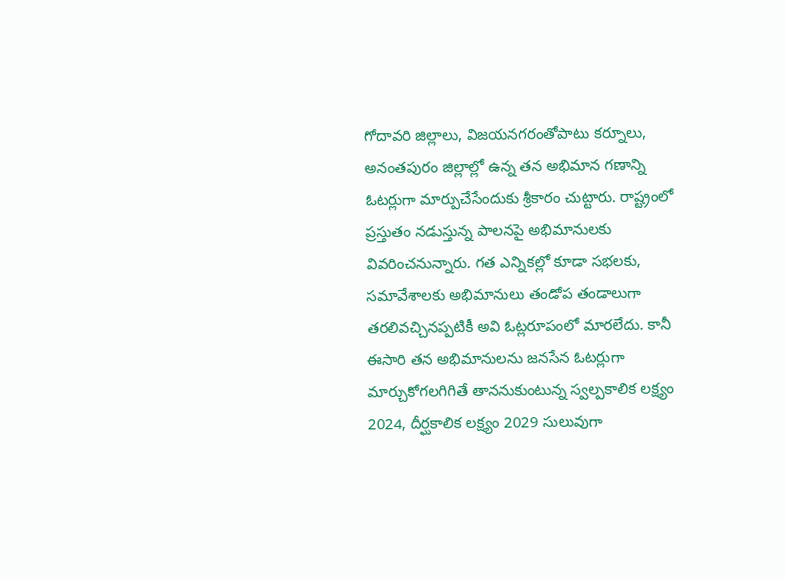గోదావరి జిల్లాలు, విజయనగరంతోపాటు కర్నూలు, అనంతపురం జిల్లాల్లో ఉన్న తన అభిమాన గణాన్ని ఓటర్లుగా మార్పుచేసేందుకు శ్రీకారం చుట్టారు. రాష్ట్రంలో ప్రస్తుతం నడుస్తున్న పాలనపై అభిమానులకు వివరించనున్నారు. గత ఎన్నికల్లో కూడా సభలకు, సమావేశాలకు అభిమానులు తండోప తండాలుగా తరలివచ్చినప్పటికీ అవి ఓట్లరూపంలో మారలేదు. కానీ ఈసారి తన అభిమానులను జనసేన ఓటర్లుగా మార్చుకోగలగిగితే తాననుకుంటున్న స్వల్పకాలిక లక్ష్యం 2024, దీర్ఘకాలిక లక్ష్యం 2029 సులువుగా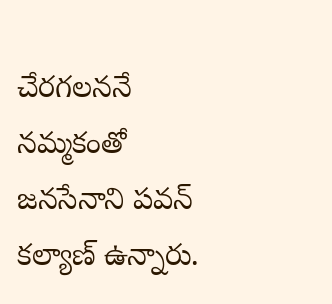చేరగలననే నమ్మకంతో జనసేనాని పవన్ కల్యాణ్ ఉన్నారు.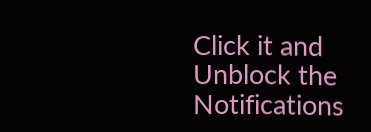Click it and Unblock the Notifications